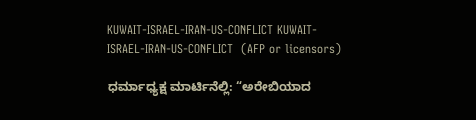KUWAIT-ISRAEL-IRAN-US-CONFLICT KUWAIT-ISRAEL-IRAN-US-CONFLICT  (AFP or licensors)

ಧರ್ಮಾಧ್ಯಕ್ಷ ಮಾರ್ಟಿನೆಲ್ಲಿ: “ಅರೇಬಿಯಾದ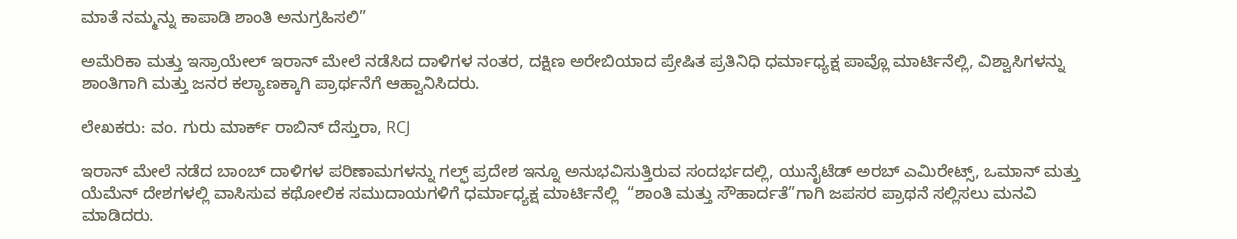ಮಾತೆ ನಮ್ಮನ್ನು ಕಾಪಾಡಿ ಶಾಂತಿ ಅನುಗ್ರಹಿಸಲಿ”

ಅಮೆರಿಕಾ ಮತ್ತು ಇಸ್ರಾಯೇಲ್ ಇರಾನ್ ಮೇಲೆ ನಡೆಸಿದ ದಾಳಿಗಳ ನಂತರ, ದಕ್ಷಿಣ ಅರೇಬಿಯಾದ ಪ್ರೇಷಿತ ಪ್ರತಿನಿಧಿ ಧರ್ಮಾಧ್ಯಕ್ಷ ಪಾವ್ಲೊ ಮಾರ್ಟಿನೆಲ್ಲಿ, ವಿಶ್ವಾಸಿಗಳನ್ನು ಶಾಂತಿಗಾಗಿ ಮತ್ತು ಜನರ ಕಲ್ಯಾಣಕ್ಕಾಗಿ ಪ್ರಾರ್ಥನೆಗೆ ಆಹ್ವಾನಿಸಿದರು.

ಲೇಖಕರು: ವಂ. ಗುರು ಮಾರ್ಕ್ ರಾಬಿನ್ ದೆಸ್ತುರಾ, RCJ

ಇರಾನ್ ಮೇಲೆ ನಡೆದ ಬಾಂಬ್ ದಾಳಿಗಳ ಪರಿಣಾಮಗಳನ್ನು ಗಲ್ಫ್ ಪ್ರದೇಶ ಇನ್ನೂ ಅನುಭವಿಸುತ್ತಿರುವ ಸಂದರ್ಭದಲ್ಲಿ, ಯುನೈಟೆಡ್ ಅರಬ್ ಎಮಿರೇಟ್ಸ್, ಒಮಾನ್ ಮತ್ತು ಯೆಮೆನ್ ದೇಶಗಳಲ್ಲಿ ವಾಸಿಸುವ ಕಥೋಲಿಕ ಸಮುದಾಯಗಳಿಗೆ ಧರ್ಮಾಧ್ಯಕ್ಷ ಮಾರ್ಟಿನೆಲ್ಲಿ  “ಶಾಂತಿ ಮತ್ತು ಸೌಹಾರ್ದತೆ”ಗಾಗಿ ಜಪಸರ ಪ್ರಾಥನೆ ಸಲ್ಲಿಸಲು ಮನವಿ ಮಾಡಿದರು.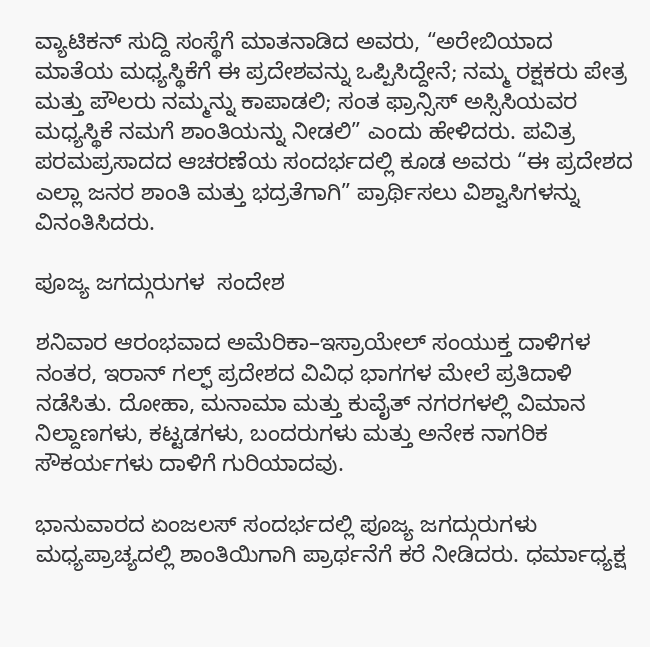ವ್ಯಾಟಿಕನ್ ಸುದ್ದಿ ಸಂಸ್ಥೆಗೆ ಮಾತನಾಡಿದ ಅವರು, “ಅರೇಬಿಯಾದ ಮಾತೆಯ ಮಧ್ಯಸ್ಥಿಕೆಗೆ ಈ ಪ್ರದೇಶವನ್ನು ಒಪ್ಪಿಸಿದ್ದೇನೆ; ನಮ್ಮ ರಕ್ಷಕರು ಪೇತ್ರ ಮತ್ತು ಪೌಲರು ನಮ್ಮನ್ನು ಕಾಪಾಡಲಿ; ಸಂತ ಫ್ರಾನ್ಸಿಸ್ ಅಸ್ಸಿಸಿಯವರ ಮಧ್ಯಸ್ಥಿಕೆ ನಮಗೆ ಶಾಂತಿಯನ್ನು ನೀಡಲಿ” ಎಂದು ಹೇಳಿದರು. ಪವಿತ್ರ ಪರಮಪ್ರಸಾದದ ಆಚರಣೆಯ ಸಂದರ್ಭದಲ್ಲಿ ಕೂಡ ಅವರು “ಈ ಪ್ರದೇಶದ ಎಲ್ಲಾ ಜನರ ಶಾಂತಿ ಮತ್ತು ಭದ್ರತೆಗಾಗಿ” ಪ್ರಾರ್ಥಿಸಲು ವಿಶ್ವಾಸಿಗಳನ್ನು ವಿನಂತಿಸಿದರು.

ಪೂಜ್ಯ ಜಗದ್ಗುರುಗಳ  ಸಂದೇಶ

ಶನಿವಾರ ಆರಂಭವಾದ ಅಮೆರಿಕಾ–ಇಸ್ರಾಯೇಲ್ ಸಂಯುಕ್ತ ದಾಳಿಗಳ ನಂತರ, ಇರಾನ್ ಗಲ್ಫ್ ಪ್ರದೇಶದ ವಿವಿಧ ಭಾಗಗಳ ಮೇಲೆ ಪ್ರತಿದಾಳಿ ನಡೆಸಿತು. ದೋಹಾ, ಮನಾಮಾ ಮತ್ತು ಕುವೈತ್ ನಗರಗಳಲ್ಲಿ ವಿಮಾನ ನಿಲ್ದಾಣಗಳು, ಕಟ್ಟಡಗಳು, ಬಂದರುಗಳು ಮತ್ತು ಅನೇಕ ನಾಗರಿಕ ಸೌಕರ್ಯಗಳು ದಾಳಿಗೆ ಗುರಿಯಾದವು.

ಭಾನುವಾರದ ಏಂಜಲಸ್ ಸಂದರ್ಭದಲ್ಲಿ ಪೂಜ್ಯ ಜಗದ್ಗುರುಗಳು ಮಧ್ಯಪ್ರಾಚ್ಯದಲ್ಲಿ ಶಾಂತಿಯಿಗಾಗಿ ಪ್ರಾರ್ಥನೆಗೆ ಕರೆ ನೀಡಿದರು. ಧರ್ಮಾಧ್ಯಕ್ಷ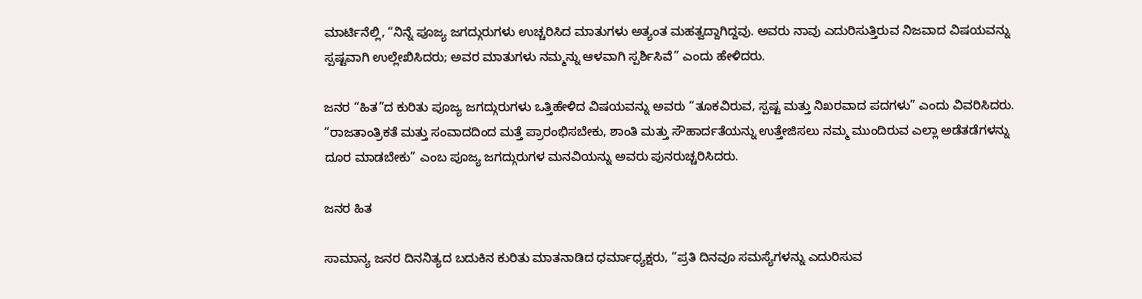ಮಾರ್ಟಿನೆಲ್ಲಿ, “ನಿನ್ನೆ ಪೂಜ್ಯ ಜಗದ್ಗುರುಗಳು ಉಚ್ಚರಿಸಿದ ಮಾತುಗಳು ಅತ್ಯಂತ ಮಹತ್ವದ್ದಾಗಿದ್ದವು. ಅವರು ನಾವು ಎದುರಿಸುತ್ತಿರುವ ನಿಜವಾದ ವಿಷಯವನ್ನು ಸ್ಪಷ್ಟವಾಗಿ ಉಲ್ಲೇಖಿಸಿದರು; ಅವರ ಮಾತುಗಳು ನಮ್ಮನ್ನು ಆಳವಾಗಿ ಸ್ಪರ್ಶಿಸಿವೆ” ಎಂದು ಹೇಳಿದರು.

ಜನರ “ಹಿತ”ದ ಕುರಿತು ಪೂಜ್ಯ ಜಗದ್ಗುರುಗಳು ಒತ್ತಿಹೇಳಿದ ವಿಷಯವನ್ನು ಅವರು “ತೂಕವಿರುವ, ಸ್ಪಷ್ಟ ಮತ್ತು ನಿಖರವಾದ ಪದಗಳು” ಎಂದು ವಿವರಿಸಿದರು. “ರಾಜತಾಂತ್ರಿಕತೆ ಮತ್ತು ಸಂವಾದದಿಂದ ಮತ್ತೆ ಪ್ರಾರಂಭಿಸಬೇಕು, ಶಾಂತಿ ಮತ್ತು ಸೌಹಾರ್ದತೆಯನ್ನು ಉತ್ತೇಜಿಸಲು ನಮ್ಮ ಮುಂದಿರುವ ಎಲ್ಲಾ ಅಡೆತಡೆಗಳನ್ನು ದೂರ ಮಾಡಬೇಕು” ಎಂಬ ಪೂಜ್ಯ ಜಗದ್ಗುರುಗಳ ಮನವಿಯನ್ನು ಅವರು ಪುನರುಚ್ಚರಿಸಿದರು.

ಜನರ ಹಿತ

ಸಾಮಾನ್ಯ ಜನರ ದಿನನಿತ್ಯದ ಬದುಕಿನ ಕುರಿತು ಮಾತನಾಡಿದ ಧರ್ಮಾಧ್ಯಕ್ಷರು, “ಪ್ರತಿ ದಿನವೂ ಸಮಸ್ಯೆಗಳನ್ನು ಎದುರಿಸುವ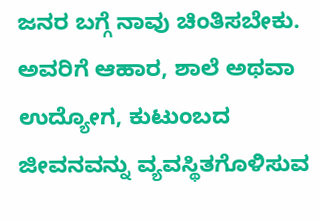ಜನರ ಬಗ್ಗೆ ನಾವು ಚಿಂತಿಸಬೇಕು. ಅವರಿಗೆ ಆಹಾರ, ಶಾಲೆ ಅಥವಾ ಉದ್ಯೋಗ, ಕುಟುಂಬದ ಜೀವನವನ್ನು ವ್ಯವಸ್ಥಿತಗೊಳಿಸುವ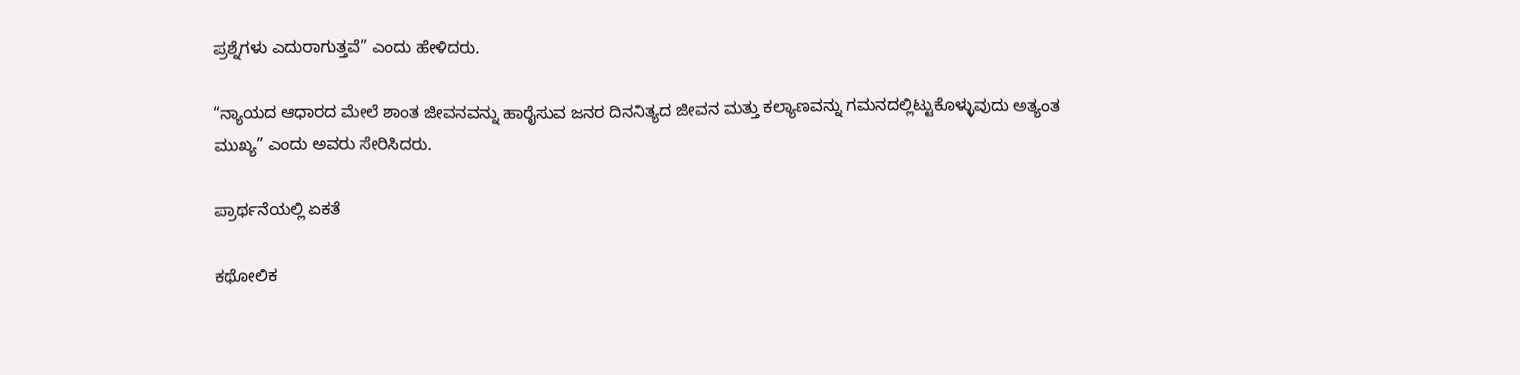ಪ್ರಶ್ನೆಗಳು ಎದುರಾಗುತ್ತವೆ” ಎಂದು ಹೇಳಿದರು.

“ನ್ಯಾಯದ ಆಧಾರದ ಮೇಲೆ ಶಾಂತ ಜೀವನವನ್ನು ಹಾರೈಸುವ ಜನರ ದಿನನಿತ್ಯದ ಜೀವನ ಮತ್ತು ಕಲ್ಯಾಣವನ್ನು ಗಮನದಲ್ಲಿಟ್ಟುಕೊಳ್ಳುವುದು ಅತ್ಯಂತ ಮುಖ್ಯ” ಎಂದು ಅವರು ಸೇರಿಸಿದರು.

ಪ್ರಾರ್ಥನೆಯಲ್ಲಿ ಏಕತೆ

ಕಥೋಲಿಕ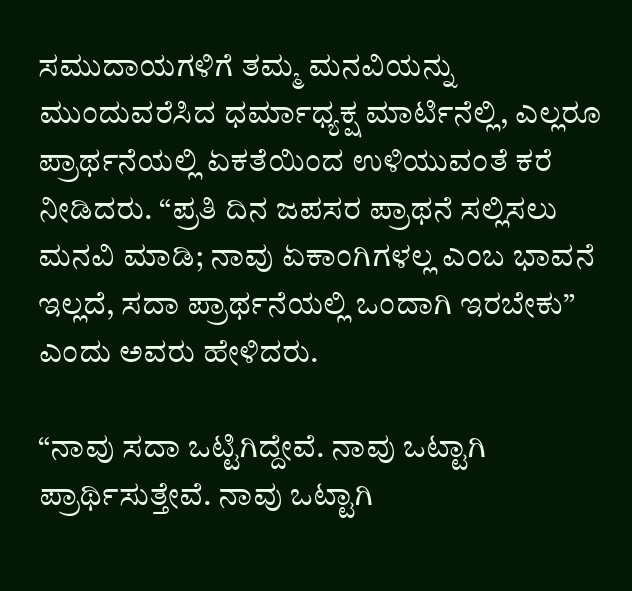ಸಮುದಾಯಗಳಿಗೆ ತಮ್ಮ ಮನವಿಯನ್ನು ಮುಂದುವರೆಸಿದ ಧರ್ಮಾಧ್ಯಕ್ಷ ಮಾರ್ಟಿನೆಲ್ಲಿ, ಎಲ್ಲರೂ ಪ್ರಾರ್ಥನೆಯಲ್ಲಿ ಏಕತೆಯಿಂದ ಉಳಿಯುವಂತೆ ಕರೆ ನೀಡಿದರು. “ಪ್ರತಿ ದಿನ ಜಪಸರ ಪ್ರಾಥನೆ ಸಲ್ಲಿಸಲು ಮನವಿ ಮಾಡಿ; ನಾವು ಏಕಾಂಗಿಗಳಲ್ಲ ಎಂಬ ಭಾವನೆ ಇಲ್ಲದೆ, ಸದಾ ಪ್ರಾರ್ಥನೆಯಲ್ಲಿ ಒಂದಾಗಿ ಇರಬೇಕು” ಎಂದು ಅವರು ಹೇಳಿದರು.

“ನಾವು ಸದಾ ಒಟ್ಟಿಗಿದ್ದೇವೆ. ನಾವು ಒಟ್ಟಾಗಿ ಪ್ರಾರ್ಥಿಸುತ್ತೇವೆ. ನಾವು ಒಟ್ಟಾಗಿ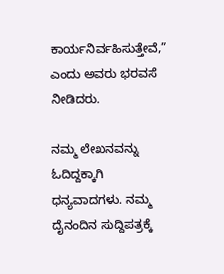ಕಾರ್ಯನಿರ್ವಹಿಸುತ್ತೇವೆ,” ಎಂದು ಅವರು ಭರವಸೆ ನೀಡಿದರು.

ನಮ್ಮ ಲೇಖನವನ್ನು ಓದಿದ್ದಕ್ಕಾಗಿ ಧನ್ಯವಾದಗಳು. ನಮ್ಮ ದೈನಂದಿನ ಸುದ್ದಿಪತ್ರಕ್ಕೆ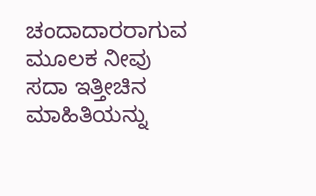ಚಂದಾದಾರರಾಗುವ ಮೂಲಕ ನೀವು ಸದಾ ಇತ್ತೀಚಿನ ಮಾಹಿತಿಯನ್ನು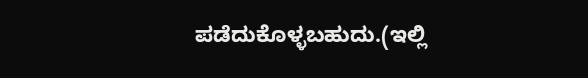ಪಡೆದುಕೊಳ್ಳಬಹುದು.(ಇಲ್ಲಿ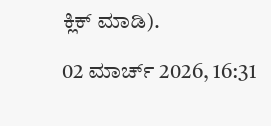ಕ್ಲಿಕ್ ಮಾಡಿ).

02 ಮಾರ್ಚ್ 2026, 16:31